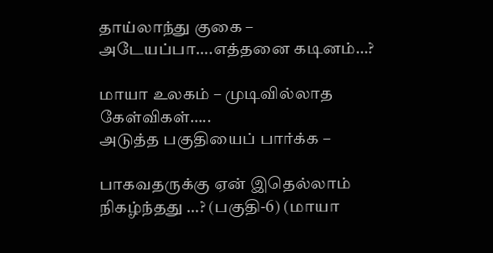தாய்லாந்து குகை – அடேயப்பா….எத்தனை கடினம்…?

மாயா உலகம் – முடிவில்லாத கேள்விகள்…..
அடுத்த பகுதியைப் பார்க்க –

பாகவதருக்கு ஏன் இதெல்லாம் நிகழ்ந்தது …? (பகுதி-6) (மாயா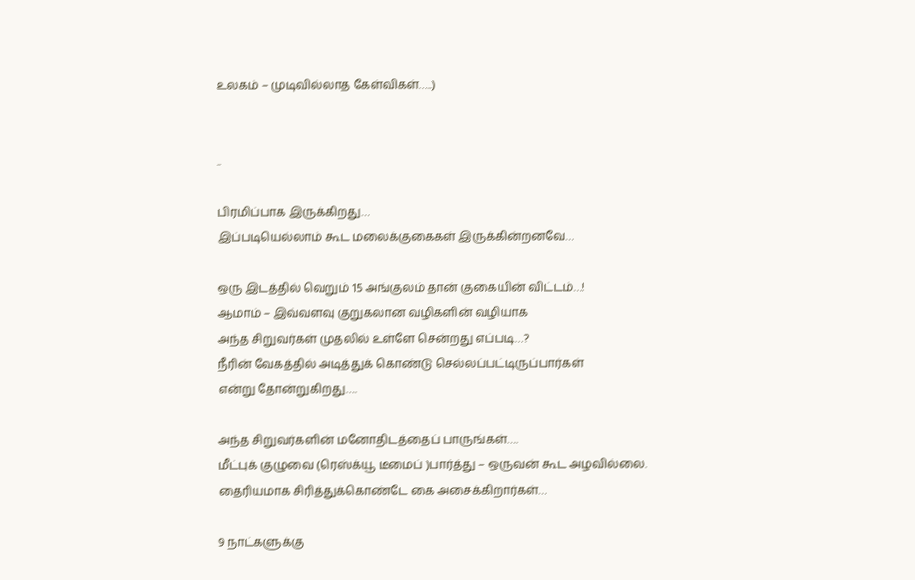உலகம் – முடிவில்லாத கேள்விகள்…..)


..

பிரமிப்பாக இருக்கிறது…
இப்படியெல்லாம் கூட மலைக்குகைகள் இருக்கின்றனவே…

ஒரு இடத்தில் வெறும் 15 அங்குலம் தான் குகையின் விட்டம்…!
ஆமாம் – இவ்வளவு குறுகலான வழிகளின் வழியாக
அந்த சிறுவர்கள் முதலில் உள்ளே சென்றது எப்படி…?
நீரின் வேகத்தில் அடித்துக் கொண்டு செல்லப்பட்டிருப்பார்கள்
என்று தோன்றுகிறது….

அந்த சிறுவர்களின் மனோதிடத்தைப் பாருங்கள்….
மீட்புக் குழுவை (ரெஸ்க்யூ டீமைப் )பார்த்து – ஒருவன் கூட அழவில்லை.
தைரியமாக சிரித்துக்கொண்டே கை அசைக்கிறார்கள்…

9 நாட்களுக்கு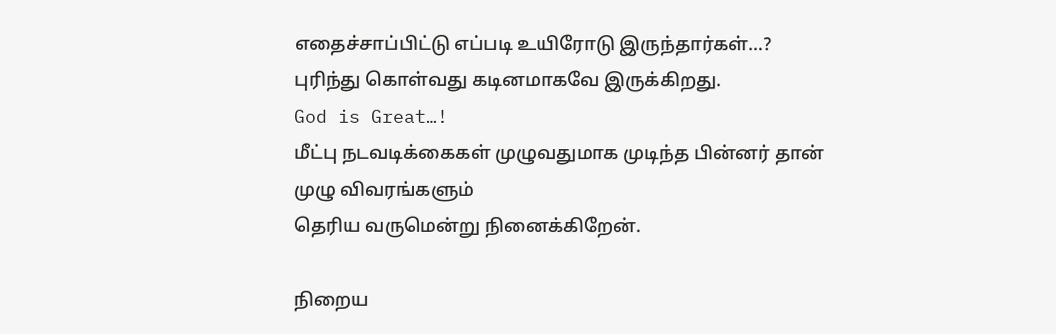எதைச்சாப்பிட்டு எப்படி உயிரோடு இருந்தார்கள்…?
புரிந்து கொள்வது கடினமாகவே இருக்கிறது.
God is Great…!
மீட்பு நடவடிக்கைகள் முழுவதுமாக முடிந்த பின்னர் தான்
முழு விவரங்களும்
தெரிய வருமென்று நினைக்கிறேன்.

நிறைய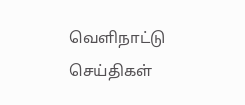வெளிநாட்டு செய்திகள்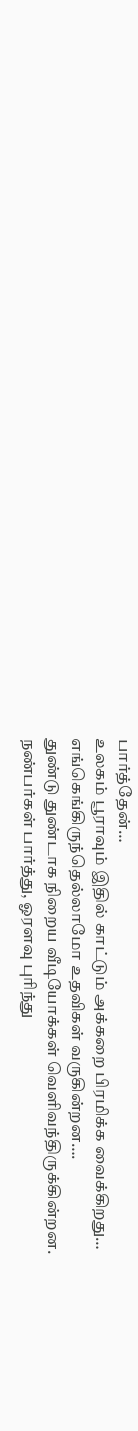பார்த்தேன்…
உலகம் பூராவும் இதில் காட்டும் அக்கறை பிரமிக்க வைக்கிறது…
எங்கெங்கிருந்தெல்லாமோ உதவிகள் வருகின்றன….
துண்டு துண்டாக நிறைய வீடியோக்கள் வெளிவந்திருக்கின்றன.
நண்பர்கள் பார்த்து, ஓரளவு புரிந்து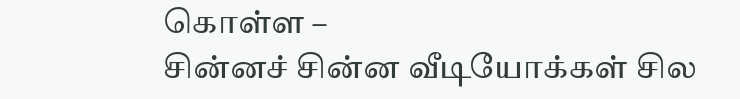கொள்ள –
சின்னச் சின்ன வீடியோக்கள் சில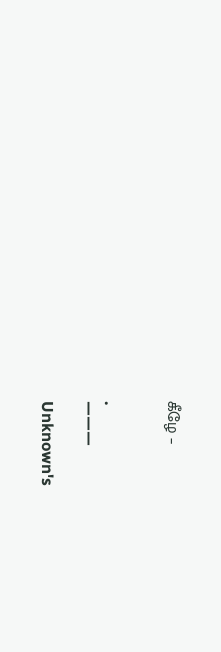கீழே –


.
———

Unknown's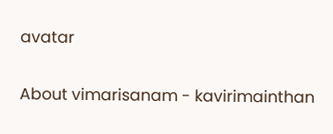avatar

About vimarisanam - kavirimainthan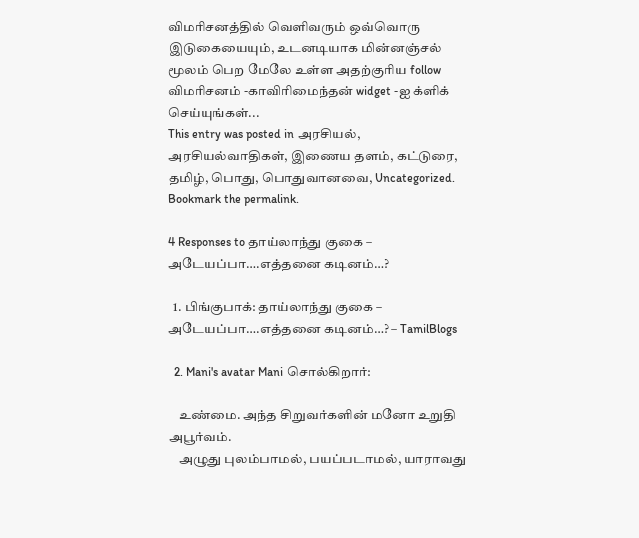விமரிசனத்தில் வெளிவரும் ஒவ்வொரு இடுகையையும், உடனடியாக மின்னஞ்சல் மூலம் பெற மேலே உள்ள அதற்குரிய follow விமரிசனம் -காவிரிமைந்தன் widget -ஐ க்ளிக் செய்யுங்கள்...
This entry was posted in அரசியல், அரசியல்வாதிகள், இணைய தளம், கட்டுரை, தமிழ், பொது, பொதுவானவை, Uncategorized. Bookmark the permalink.

4 Responses to தாய்லாந்து குகை – அடேயப்பா….எத்தனை கடினம்…?

  1. பிங்குபாக்: தாய்லாந்து குகை – அடேயப்பா….எத்தனை கடினம்…? – TamilBlogs

  2. Mani's avatar Mani சொல்கிறார்:

    உண்மை. அந்த சிறுவர்களின் மனோ உறுதி அபூர்வம்.
    அழுது புலம்பாமல், பயப்படாமல், யாராவது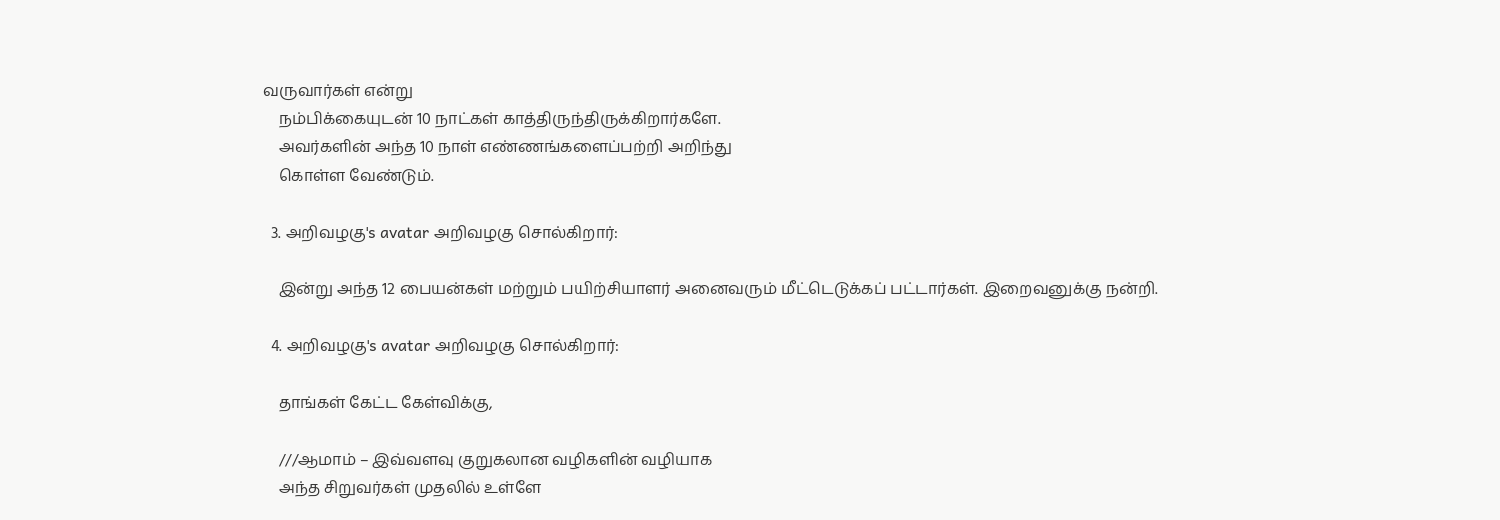வருவார்கள் என்று
    நம்பிக்கையுடன் 10 நாட்கள் காத்திருந்திருக்கிறார்களே.
    அவர்களின் அந்த 10 நாள் எண்ணங்களைப்பற்றி அறிந்து
    கொள்ள வேண்டும்.

  3. அறிவழகு's avatar அறிவழகு சொல்கிறார்:

    இன்று அந்த 12 பையன்கள் மற்றும் பயிற்சியாளர் அனைவரும் மீட்டெடுக்கப் பட்டார்கள். இறைவனுக்கு நன்றி.

  4. அறிவழகு's avatar அறிவழகு சொல்கிறார்:

    தாங்கள் கேட்ட கேள்விக்கு,

    ///ஆமாம் – இவ்வளவு குறுகலான வழிகளின் வழியாக
    அந்த சிறுவர்கள் முதலில் உள்ளே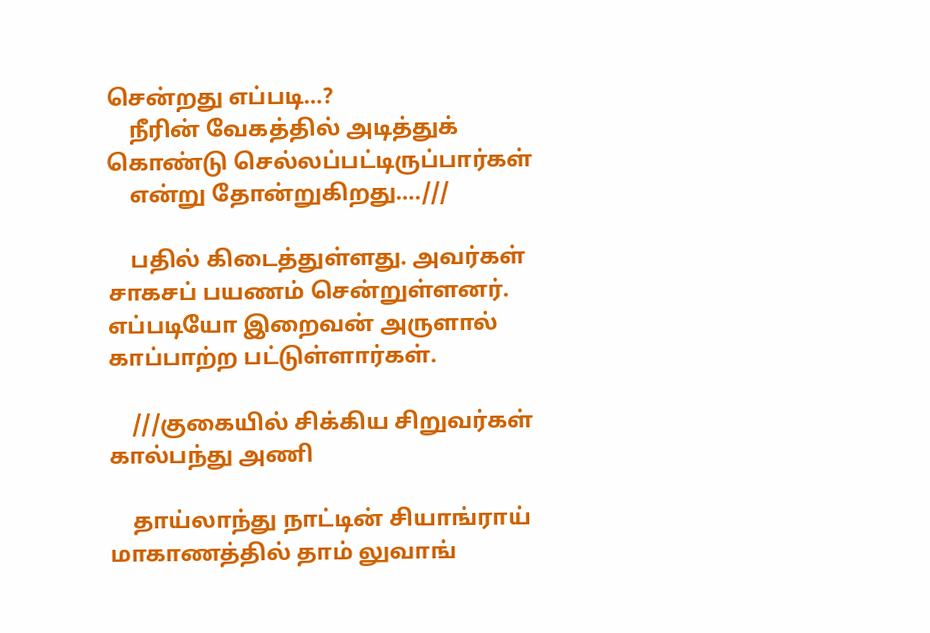சென்றது எப்படி…?
    நீரின் வேகத்தில் அடித்துக் கொண்டு செல்லப்பட்டிருப்பார்கள்
    என்று தோன்றுகிறது….///

    பதில் கிடைத்துள்ளது. அவர்கள் சாகசப் பயணம் சென்றுள்ளனர். எப்படியோ இறைவன் அருளால் காப்பாற்ற பட்டுள்ளார்கள்.

    ///குகையில் சிக்கிய சிறுவர்கள் கால்பந்து அணி

    தாய்லாந்து நாட்டின் சியாங்ராய் மாகாணத்தில் தாம் லுவாங்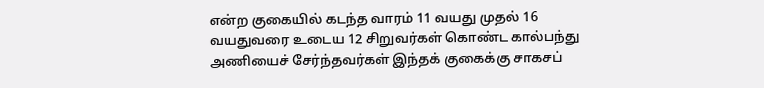என்ற குகையில் கடந்த வாரம் 11 வயது முதல் 16 வயதுவரை உடைய 12 சிறுவர்கள் கொண்ட கால்பந்து அணியைச் சேர்ந்தவர்கள் இந்தக் குகைக்கு சாகசப்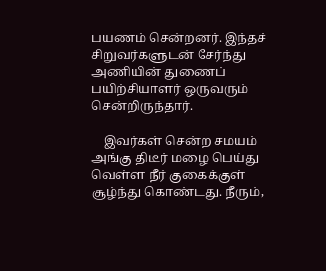பயணம் சென்றனர். இந்தச் சிறுவர்களுடன் சேர்ந்து அணியின் துணைப் பயிற்சியாளர் ஒருவரும் சென்றிருந்தார்.

    இவர்கள் சென்ற சமயம் அங்கு திடீர் மழை பெய்து வெள்ள நீர் குகைக்குள் சூழ்ந்து கொண்டது. நீரும்,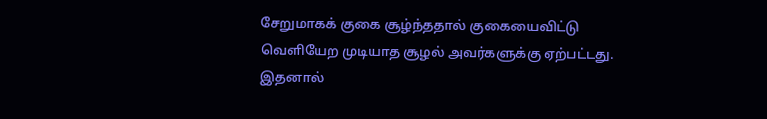சேறுமாகக் குகை சூழ்ந்ததால் குகையைவிட்டு வெளியேற முடியாத சூழல் அவர்களுக்கு ஏற்பட்டது. இதனால்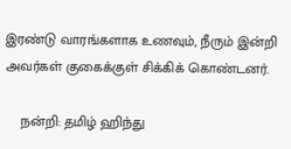இரண்டு வாரங்களாக உணவும், நீரும் இன்றி அவர்கள் குகைக்குள் சிக்கிக் கொண்டனர்.

    நன்றி: தமிழ் ஹிந்து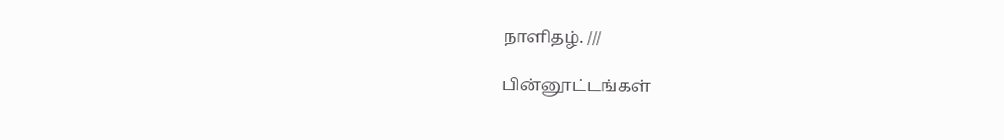நாளிதழ். ///

பின்னூட்டங்கள்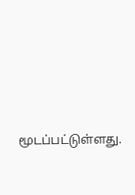மூடப்பட்டுள்ளது.